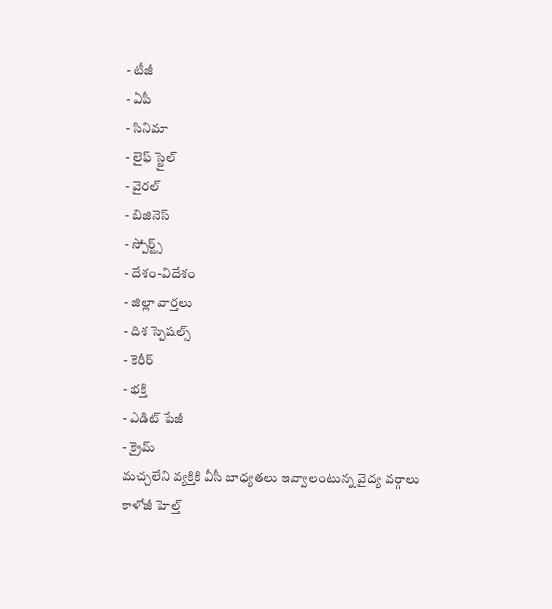- టీజీ
- ఏపీ
- సినిమా
- లైఫ్ స్టైల్
- వైరల్
- బిజినెస్
- స్పోర్ట్స్
- దేశం-విదేశం
- జిల్లా వార్తలు
- దిశ స్పెషల్స్
- కెరీర్
- భక్తి
- ఎడిట్ పేజీ
- క్రైమ్
మచ్చలేని వ్యక్తికి వీసీ బాధ్యతలు ఇవ్వాలంటున్న వైద్య వర్గాలు
కాళోజీ హెల్త్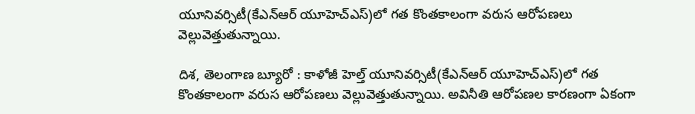యూనివర్సిటీ(కేఎన్ఆర్ యూహెచ్ఎస్)లో గత కొంతకాలంగా వరుస ఆరోపణలు వెల్లువెత్తుతున్నాయి.

దిశ, తెలంగాణ బ్యూరో : కాళోజీ హెల్త్ యూనివర్సిటీ(కేఎన్ఆర్ యూహెచ్ఎస్)లో గత కొంతకాలంగా వరుస ఆరోపణలు వెల్లువెత్తుతున్నాయి. అవినీతి ఆరోపణల కారణంగా ఏకంగా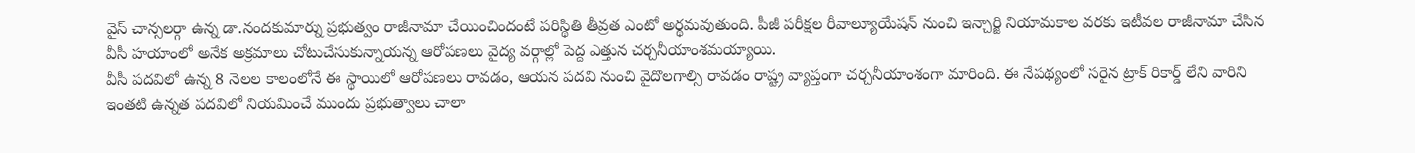వైస్ చాన్సలర్గా ఉన్న డా.నందకుమార్ను ప్రభుత్వం రాజీనామా చేయించిందంటే పరిస్థితి తీవ్రత ఎంటో అర్థమవుతుంది. పీజీ పరీక్షల రీవాల్యూయేషన్ నుంచి ఇన్చార్జి నియామకాల వరకు ఇటీవల రాజీనామా చేసిన వీసీ హయాంలో అనేక అక్రమాలు చోటుచేసుకున్నాయన్న ఆరోపణలు వైద్య వర్గాల్లో పెద్ద ఎత్తున చర్చనీయాంశమయ్యాయి.
వీసీ పదవిలో ఉన్న 8 నెలల కాలంలోనే ఈ స్థాయిలో ఆరోపణలు రావడం, ఆయన పదవి నుంచి వైదొలగాల్సి రావడం రాష్ట్ర వ్యాప్తంగా చర్చనీయాంశంగా మారింది. ఈ నేపథ్యంలో సరైన ట్రాక్ రికార్డ్ లేని వారిని ఇంతటి ఉన్నత పదవిలో నియమించే ముందు ప్రభుత్వాలు చాలా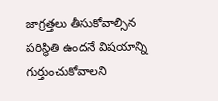జాగ్రత్తలు తీసుకోవాల్సిన పరిస్థితి ఉందనే విషయాన్ని గుర్తుంచుకోవాలని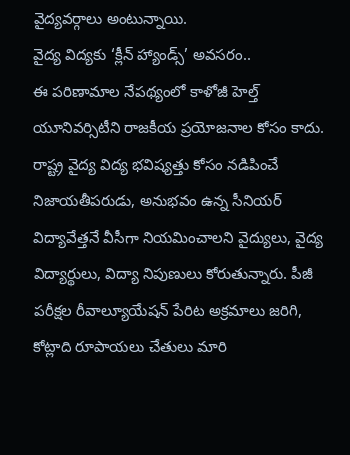వైద్యవర్గాలు అంటున్నాయి.
వైద్య విద్యకు ‘క్లీన్ హ్యాండ్స్’ అవసరం..
ఈ పరిణామాల నేపథ్యంలో కాళోజీ హెల్త్ యూనివర్సిటీని రాజకీయ ప్రయోజనాల కోసం కాదు. రాష్ట్ర వైద్య విద్య భవిష్యత్తు కోసం నడిపించే నిజాయతీపరుడు, అనుభవం ఉన్న సీనియర్ విద్యావేత్తనే వీసీగా నియమించాలని వైద్యులు, వైద్య విద్యార్థులు, విద్యా నిపుణులు కోరుతున్నారు. పీజీ పరీక్షల రీవాల్యూయేషన్ పేరిట అక్రమాలు జరిగి, కోట్లాది రూపాయలు చేతులు మారి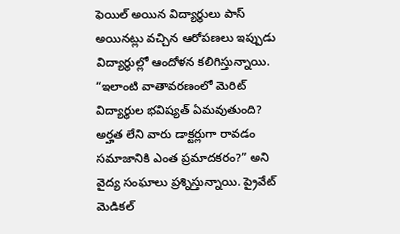ఫెయిల్ అయిన విద్యార్థులు పాస్ అయినట్లు వచ్చిన ఆరోపణలు ఇప్పుడు విద్యార్థుల్లో ఆందోళన కలిగిస్తున్నాయి.
“ఇలాంటి వాతావరణంలో మెరిట్ విద్యార్థుల భవిష్యత్ ఏమవుతుంది? అర్హత లేని వారు డాక్టర్లుగా రావడం సమాజానికి ఎంత ప్రమాదకరం?” అని వైద్య సంఘాలు ప్రశ్నిస్తున్నాయి. ప్రైవేట్ మెడికల్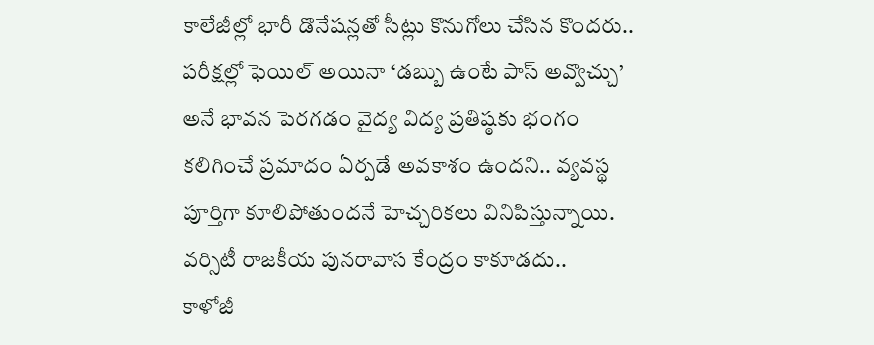కాలేజీల్లో భారీ డొనేషన్లతో సీట్లు కొనుగోలు చేసిన కొందరు.. పరీక్షల్లో ఫెయిల్ అయినా ‘డబ్బు ఉంటే పాస్ అవ్వొచ్చు’ అనే భావన పెరగడం వైద్య విద్య ప్రతిష్ఠకు భంగం కలిగించే ప్రమాదం ఏర్పడే అవకాశం ఉందని.. వ్యవస్థ పూర్తిగా కూలిపోతుందనే హెచ్చరికలు వినిపిస్తున్నాయి.
వర్సిటీ రాజకీయ పునరావాస కేంద్రం కాకూడదు..
కాళోజీ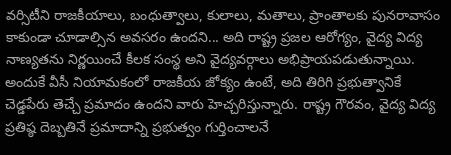వర్సిటీని రాజకీయాలు, బంధుత్వాలు, కులాలు, మతాలు, ప్రాంతాలకు పునరావాసం కాకుండా చూడాల్సిన అవసరం ఉందని... అది రాష్ట్ర ప్రజల ఆరోగ్యం, వైద్య విద్య నాణ్యతను నిర్ణయించే కీలక సంస్థ అని వైద్యవర్గాలు అభిప్రాయపడుతున్నాయి. అందుకే వీసీ నియామకంలో రాజకీయ జోక్యం ఉంటే, అది తిరిగి ప్రభుత్వానికే చెడ్డపేరు తెచ్చే ప్రమాదం ఉందని వారు హెచ్చరిస్తున్నారు. రాష్ట్ర గౌరవం, వైద్య విద్య ప్రతిష్ఠ దెబ్బతినే ప్రమాదాన్ని ప్రభుత్వం గుర్తించాలనే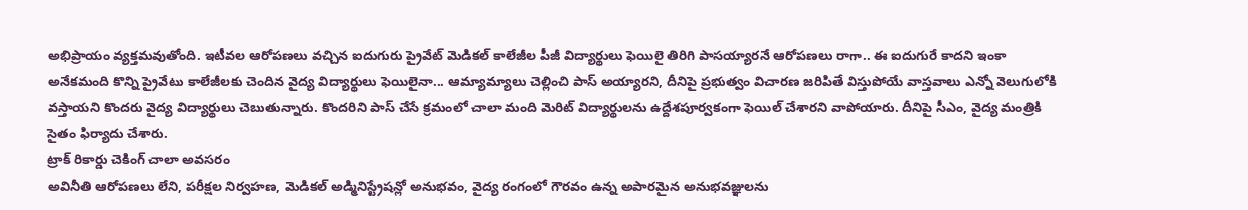అభిప్రాయం వ్యక్తమవుతోంది. ఇటీవల ఆరోపణలు వచ్చిన ఐదుగురు ప్రైవేట్ మెడికల్ కాలేజీల పీజీ విద్యార్థులు ఫెయిలై తిరిగి పాసయ్యారనే ఆరోపణలు రాగా.. ఈ ఐదుగురే కాదని ఇంకా అనేకమంది కొన్ని ప్రైవేటు కాలేజీలకు చెందిన వైద్య విద్యార్థులు ఫెయిలైనా... ఆమ్యామ్యాలు చెల్లించి పాస్ అయ్యారని, దీనిపై ప్రభుత్వం విచారణ జరిపితే విస్తుపోయే వాస్తవాలు ఎన్నో వెలుగులోకి వస్తాయని కొందరు వైద్య విద్యార్థులు చెబుతున్నారు. కొందరిని పాస్ చేసే క్రమంలో చాలా మంది మెరిట్ విద్యార్థులను ఉద్దేశపూర్వకంగా ఫెయిల్ చేశారని వాపోయారు. దీనిపై సీఎం, వైద్య మంత్రికి సైతం ఫిర్యాదు చేశారు.
ట్రాక్ రికార్డు చెకింగ్ చాలా అవసరం
అవినీతి ఆరోపణలు లేని, పరీక్షల నిర్వహణ, మెడికల్ అడ్మినిస్ట్రేషన్లో అనుభవం, వైద్య రంగంలో గౌరవం ఉన్న అపారమైన అనుభవజ్ఞులను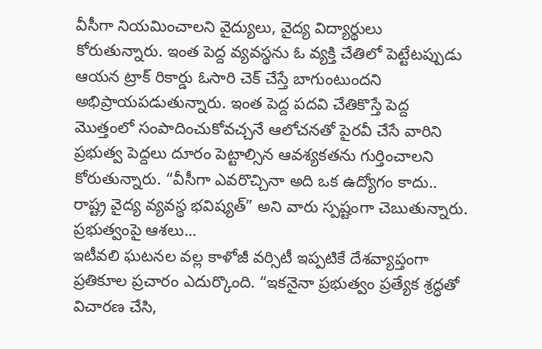వీసీగా నియమించాలని వైద్యులు, వైద్య విద్యార్థులు కోరుతున్నారు. ఇంత పెద్ద వ్యవస్థను ఓ వ్యక్తి చేతిలో పెట్టేటప్పుడు ఆయన ట్రాక్ రికార్డు ఓసారి చెక్ చేస్తే బాగుంటుందని అభిప్రాయపడుతున్నారు. ఇంత పెద్ద పదవి చేతికొస్తే పెద్ద మొత్తంలో సంపాదించుకోవచ్చనే ఆలోచనతో పైరవీ చేసే వారిని ప్రభుత్వ పెద్దలు దూరం పెట్టాల్సిన ఆవశ్యకతను గుర్తించాలని కోరుతున్నారు. “వీసీగా ఎవరొచ్చినా అది ఒక ఉద్యోగం కాదు.. రాష్ట్ర వైద్య వ్యవస్థ భవిష్యత్” అని వారు స్పష్టంగా చెబుతున్నారు.
ప్రభుత్వంపై ఆశలు...
ఇటీవలి ఘటనల వల్ల కాళోజీ వర్సిటీ ఇప్పటికే దేశవ్యాప్తంగా ప్రతికూల ప్రచారం ఎదుర్కొంది. “ఇకనైనా ప్రభుత్వం ప్రత్యేక శ్రద్ధతో విచారణ చేసి,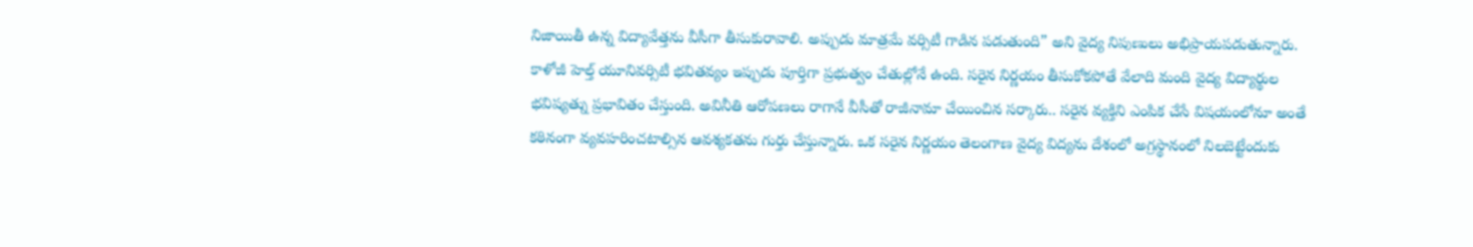నిజాయితీ ఉన్న విద్యావేత్తను వీసీగా తీసుకురావాలి. అప్పుడు మాత్రమే వర్సిటీ గాడిన పడుతుంది” అని వైద్య నిపుణులు అభిప్రాయపడుతున్నారు. కాళోజీ హెల్త్ యూనివర్సిటీ భవితవ్యం ఇప్పుడు పూర్తిగా ప్రభుత్వం చేతుల్లోనే ఉంది. సరైన నిర్ణయం తీసుకోకపోతే వేలాది మంది వైద్య విద్యార్థుల భవిష్యత్ను ప్రభావితం చేస్తుంది. అవినీతి ఆరోపణలు రాగానే వీసీతో రాజీనామా చేయించిన సర్కారు.. సరైన వ్యక్తిని ఎంపిక చేసే విషయంలోనూ అంతే కఠినంగా వ్యవహరించటాల్సిన ఆవశ్యకతను గుర్తు చేస్తున్నారు. ఒక సరైన నిర్ణయం తెలంగాణ వైద్య విద్యను దేశంలో అగ్రస్థానంలో నిలబెట్టేందుకు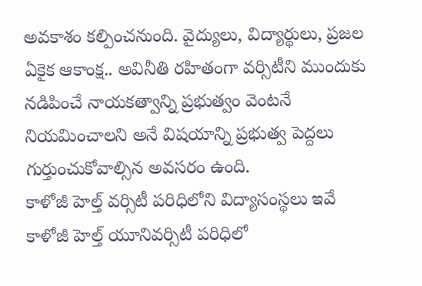అవకాశం కల్పించనుంది. వైద్యులు, విద్యార్థులు, ప్రజల ఏకైక ఆకాంక్ష.. అవినీతి రహితంగా వర్సిటీని ముందుకు నడిపించే నాయకత్వాన్ని ప్రభుత్వం వెంటనే నియమించాలని అనే విషయాన్ని ప్రభుత్వ పెద్దలు గుర్తుంచుకోవాల్సిన అవసరం ఉంది.
కాళోజీ హెల్త్ వర్సిటీ పరిధిలోని విద్యాసంస్థలు ఇవే
కాళోజీ హెల్త్ యూనివర్సిటీ పరిధిలో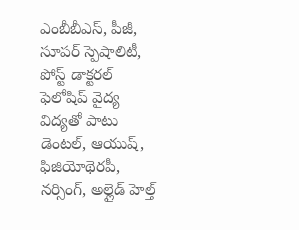ఎంబీబీఎస్, పీజీ, సూపర్ స్పెషాలిటీ, పోస్ట్ డాక్టరల్ ఫెలోషిప్ వైద్య విద్యతో పాటు డెంటల్, ఆయుష్, ఫిజియోథెరపీ, నర్సింగ్, అల్లైడ్ హెల్త్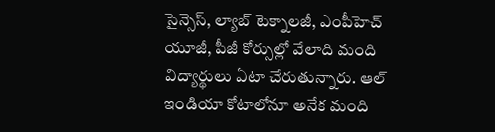సైన్సెస్, ల్యాబ్ టెక్నాలజీ, ఎంపీహెచ్ యూజీ, పీజీ కోర్సుల్లో వేలాది మంది విద్యార్థులు ఏటా చేరుతున్నారు. ఆల్ ఇండియా కోటాలోనూ అనేక మంది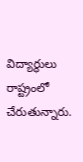విద్యార్థులు రాష్ట్రంలో చేరుతున్నారు.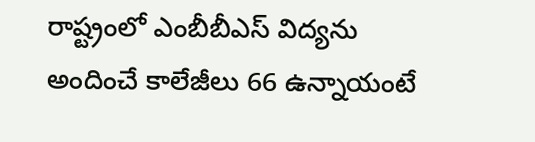రాష్ట్రంలో ఎంబీబీఎస్ విద్యను అందించే కాలేజీలు 66 ఉన్నాయంటే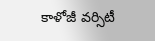కాళోజీ వర్సిటీ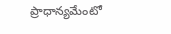ప్రాధాన్యమేంటో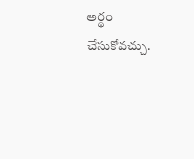అర్థం చేసుకోవచ్చు.